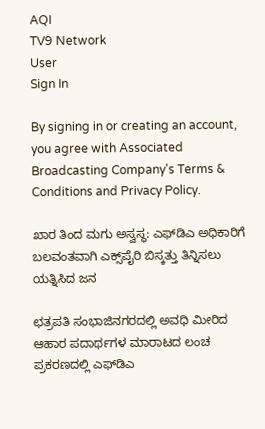AQI
TV9 Network
User
Sign In

By signing in or creating an account, you agree with Associated Broadcasting Company's Terms & Conditions and Privacy Policy.

ಖಾರ ತಿಂದ ಮಗು ಅಸ್ವಸ್ಥ: ಎಫ್‌ಡಿಎ ಅಧಿಕಾರಿಗೆ ಬಲವಂತವಾಗಿ ಎಕ್ಸ್‌ಪೈರಿ ಬಿಸ್ಕತ್ತು ತಿನ್ನಿಸಲು ಯತ್ನಿಸಿದ ಜನ

ಛತ್ರಪತಿ ಸಂಭಾಜಿನಗರದಲ್ಲಿ ಅವಧಿ ಮೀರಿದ ಆಹಾರ ಪದಾರ್ಥಗಳ ಮಾರಾಟದ ಲಂಚ ಪ್ರಕರಣದಲ್ಲಿ ಎಫ್‌ಡಿಎ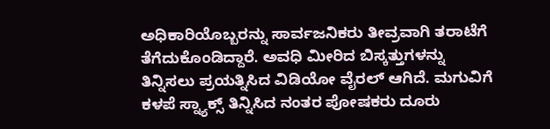ಅಧಿಕಾರಿಯೊಬ್ಬರನ್ನು ಸಾರ್ವಜನಿಕರು ತೀವ್ರವಾಗಿ ತರಾಟೆಗೆ ತೆಗೆದುಕೊಂಡಿದ್ದಾರೆ. ಅವಧಿ ಮೀರಿದ ಬಿಸ್ಕತ್ತುಗಳನ್ನು ತಿನ್ನಿಸಲು ಪ್ರಯತ್ನಿಸಿದ ವಿಡಿಯೋ ವೈರಲ್ ಆಗಿದೆ. ಮಗುವಿಗೆ ಕಳಪೆ ಸ್ನ್ಯಾಕ್ಸ್ ತಿನ್ನಿಸಿದ ನಂತರ ಪೋಷಕರು ದೂರು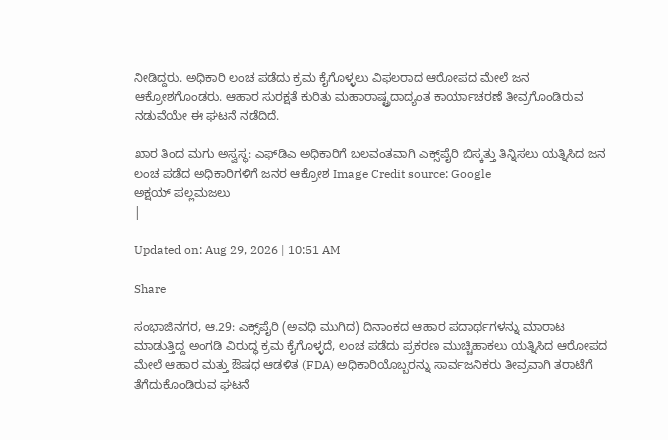ನೀಡಿದ್ದರು. ಅಧಿಕಾರಿ ಲಂಚ ಪಡೆದು ಕ್ರಮ ಕೈಗೊಳ್ಳಲು ವಿಫಲರಾದ ಆರೋಪದ ಮೇಲೆ ಜನ ಆಕ್ರೋಶಗೊಂಡರು. ಆಹಾರ ಸುರಕ್ಷತೆ ಕುರಿತು ಮಹಾರಾಷ್ಟ್ರದಾದ್ಯಂತ ಕಾರ್ಯಾಚರಣೆ ತೀವ್ರಗೊಂಡಿರುವ ನಡುವೆಯೇ ಈ ಘಟನೆ ನಡೆದಿದೆ.

ಖಾರ ತಿಂದ ಮಗು ಅಸ್ವಸ್ಥ: ಎಫ್‌ಡಿಎ ಅಧಿಕಾರಿಗೆ ಬಲವಂತವಾಗಿ ಎಕ್ಸ್‌ಪೈರಿ ಬಿಸ್ಕತ್ತು ತಿನ್ನಿಸಲು ಯತ್ನಿಸಿದ ಜನ
ಲಂಚ ಪಡೆದ ಅಧಿಕಾರಿಗಳಿಗೆ ಜನರ ಆಕ್ರೋಶ Image Credit source: Google
ಅಕ್ಷಯ್ ಪಲ್ಲಮಜಲು
|

Updated on: Aug 29, 2026 | 10:51 AM

Share

ಸಂಭಾಜಿನಗರ, ಆ.29: ಎಕ್ಸ್‌ಪೈರಿ (ಅವಧಿ ಮುಗಿದ) ದಿನಾಂಕದ ಆಹಾರ ಪದಾರ್ಥಗಳನ್ನು ಮಾರಾಟ ಮಾಡುತ್ತಿದ್ದ ಅಂಗಡಿ ವಿರುದ್ಧ ಕ್ರಮ ಕೈಗೊಳ್ಳದೆ, ಲಂಚ ಪಡೆದು ಪ್ರಕರಣ ಮುಚ್ಚಿಹಾಕಲು ಯತ್ನಿಸಿದ ಆರೋಪದ ಮೇಲೆ ಆಹಾರ ಮತ್ತು ಔಷಧ ಆಡಳಿತ (FDA) ಅಧಿಕಾರಿಯೊಬ್ಬರನ್ನು ಸಾರ್ವಜನಿಕರು ತೀವ್ರವಾಗಿ ತರಾಟೆಗೆ ತೆಗೆದುಕೊಂಡಿರುವ ಘಟನೆ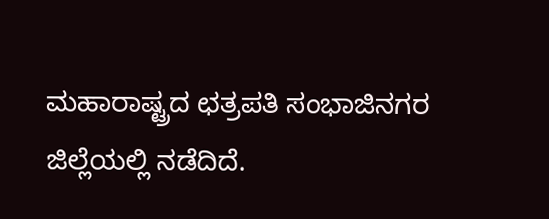ಮಹಾರಾಷ್ಟ್ರದ ಛತ್ರಪತಿ ಸಂಭಾಜಿನಗರ ಜಿಲ್ಲೆಯಲ್ಲಿ ನಡೆದಿದೆ.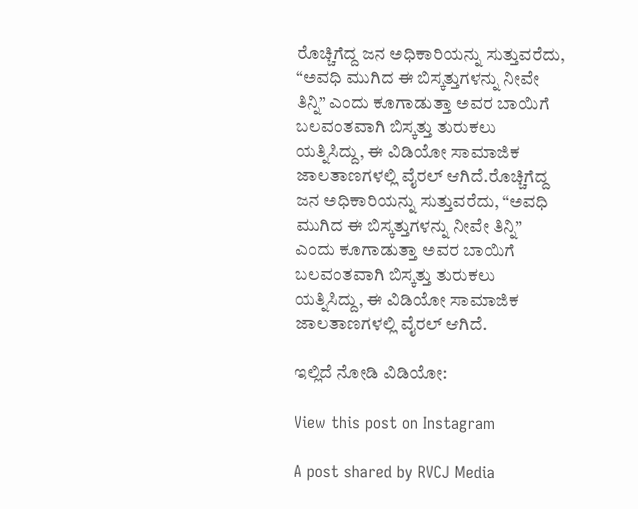ರೊಚ್ಚಿಗೆದ್ದ ಜ‌ನ ಅಧಿಕಾರಿಯನ್ನು ಸುತ್ತುವರೆದು, “ಅವಧಿ ಮುಗಿದ ಈ ಬಿಸ್ಕತ್ತುಗಳನ್ನು ನೀವೇ ತಿನ್ನಿ” ಎಂದು ಕೂಗಾಡುತ್ತಾ ಅವರ ಬಾಯಿಗೆ ಬಲವಂತವಾಗಿ ಬಿಸ್ಕತ್ತು ತುರುಕಲು ಯತ್ನಿಸಿದ್ದು, ಈ ವಿಡಿಯೋ ಸಾಮಾಜಿಕ ಜಾಲತಾಣಗಳಲ್ಲಿ ವೈರಲ್ ಆಗಿದೆ.ರೊಚ್ಚಿಗೆದ್ದ ಜ‌ನ ಅಧಿಕಾರಿಯನ್ನು ಸುತ್ತುವರೆದು, “ಅವಧಿ ಮುಗಿದ ಈ ಬಿಸ್ಕತ್ತುಗಳನ್ನು ನೀವೇ ತಿನ್ನಿ” ಎಂದು ಕೂಗಾಡುತ್ತಾ ಅವರ ಬಾಯಿಗೆ ಬಲವಂತವಾಗಿ ಬಿಸ್ಕತ್ತು ತುರುಕಲು ಯತ್ನಿಸಿದ್ದು, ಈ ವಿಡಿಯೋ ಸಾಮಾಜಿಕ ಜಾಲತಾಣಗಳಲ್ಲಿ ವೈರಲ್ ಆಗಿದೆ.

ಇಲ್ಲಿದೆ ನೋಡಿ ವಿಡಿಯೋ:

View this post on Instagram

A post shared by RVCJ Media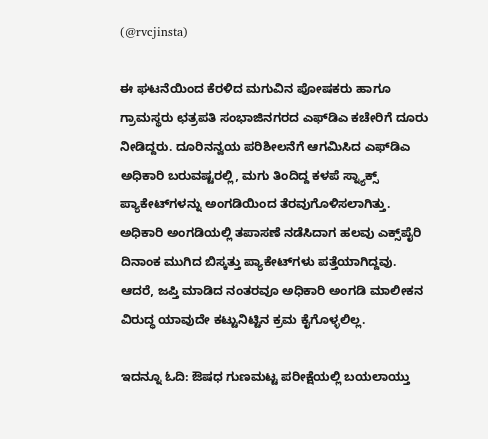(@rvcjinsta)

ಈ ಘಟನೆಯಿಂದ ಕೆರಳಿದ ಮಗುವಿನ ಪೋಷಕರು ಹಾಗೂ ಗ್ರಾಮಸ್ಥರು ಛತ್ರಪತಿ ಸಂಭಾಜಿನಗರದ ಎಫ್‌ಡಿಎ ಕಚೇರಿಗೆ ದೂರು ನೀಡಿದ್ದರು. ದೂರಿನನ್ವಯ ಪರಿಶೀಲನೆಗೆ ಆಗಮಿಸಿದ ಎಫ್‌ಡಿಎ ಅಧಿಕಾರಿ ಬರುವಷ್ಟರಲ್ಲಿ, ಮಗು ತಿಂದಿದ್ದ ಕಳಪೆ ಸ್ನ್ಯಾಕ್ಸ್ ಪ್ಯಾಕೇಟ್‌ಗಳನ್ನು ಅಂಗಡಿಯಿಂದ ತೆರವುಗೊಳಿಸಲಾಗಿತ್ತು. ಅಧಿಕಾರಿ ಅಂಗಡಿಯಲ್ಲಿ ತಪಾಸಣೆ ನಡೆಸಿದಾಗ ಹಲವು ಎಕ್ಸ್‌ಪೈರಿ ದಿನಾಂಕ ಮುಗಿದ ಬಿಸ್ಕತ್ತು ಪ್ಯಾಕೇಟ್‌ಗಳು ಪತ್ತೆಯಾಗಿದ್ದವು. ಆದರೆ, ಜಪ್ತಿ ಮಾಡಿದ ನಂತರವೂ ಅಧಿಕಾರಿ ಅಂಗಡಿ ಮಾಲೀಕನ ವಿರುದ್ಧ ಯಾವುದೇ ಕಟ್ಟುನಿಟ್ಟಿನ ಕ್ರಮ ಕೈಗೊಳ್ಳಲಿಲ್ಲ.

ಇದನ್ನೂ ಓದಿ: ಔಷಧ ಗುಣಮಟ್ಟ ಪರೀಕ್ಷೆಯಲ್ಲಿ ಬಯಲಾಯ್ತು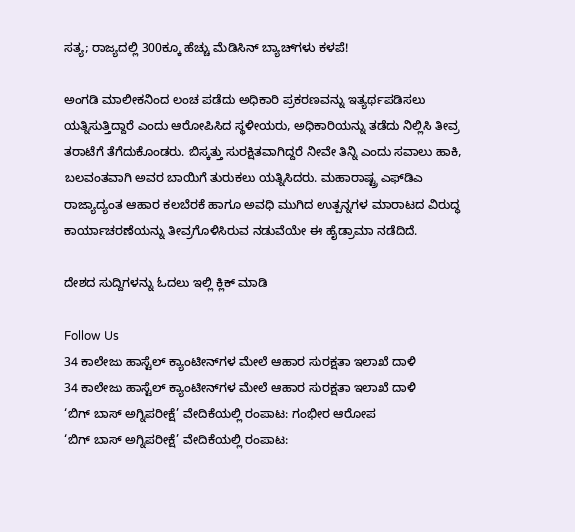ಸತ್ಯ; ರಾಜ್ಯದಲ್ಲಿ 300ಕ್ಕೂ ಹೆಚ್ಚು ಮೆಡಿಸಿನ್‌ ಬ್ಯಾಚ್‌ಗಳು ಕಳಪೆ!

ಅಂಗಡಿ ಮಾಲೀಕನಿಂದ ಲಂಚ ಪಡೆದು ಅಧಿಕಾರಿ ಪ್ರಕರಣವನ್ನು ಇತ್ಯರ್ಥಪಡಿಸಲು ಯತ್ನಿಸುತ್ತಿದ್ದಾರೆ ಎಂದು ಆರೋಪಿಸಿದ ಸ್ಥಳೀಯರು, ಅಧಿಕಾರಿಯನ್ನು ತಡೆದು ನಿಲ್ಲಿಸಿ ತೀವ್ರ ತರಾಟೆಗೆ ತೆಗೆದುಕೊಂಡರು. ಬಿಸ್ಕತ್ತು ಸುರಕ್ಷಿತವಾಗಿದ್ದರೆ ನೀವೇ ತಿನ್ನಿ ಎಂದು ಸವಾಲು ಹಾಕಿ, ಬಲವಂತವಾಗಿ ಅವರ ಬಾಯಿಗೆ ತುರುಕಲು ಯತ್ನಿಸಿದರು. ಮಹಾರಾಷ್ಟ್ರ ಎಫ್‌ಡಿಎ ರಾಜ್ಯಾದ್ಯಂತ ಆಹಾರ ಕಲಬೆರಕೆ ಹಾಗೂ ಅವಧಿ ಮುಗಿದ ಉತ್ಪನ್ನಗಳ ಮಾರಾಟದ ವಿರುದ್ಧ ಕಾರ್ಯಾಚರಣೆಯನ್ನು ತೀವ್ರಗೊಳಿಸಿರುವ ನಡುವೆಯೇ ಈ ಹೈಡ್ರಾಮಾ ನಡೆದಿದೆ.

ದೇಶದ ಸುದ್ದಿಗಳನ್ನು ಓದಲು ಇಲ್ಲಿ ಕ್ಲಿಕ್ ಮಾಡಿ

Follow Us
34 ಕಾಲೇಜು ಹಾಸ್ಟೆಲ್ ಕ್ಯಾಂಟೀನ್‌ಗಳ ಮೇಲೆ ಆಹಾರ ಸುರಕ್ಷತಾ ಇಲಾಖೆ ದಾಳಿ
34 ಕಾಲೇಜು ಹಾಸ್ಟೆಲ್ ಕ್ಯಾಂಟೀನ್‌ಗಳ ಮೇಲೆ ಆಹಾರ ಸುರಕ್ಷತಾ ಇಲಾಖೆ ದಾಳಿ
‘ಬಿಗ್ ಬಾಸ್ ಅಗ್ನಿಪರೀಕ್ಷೆ’ ವೇದಿಕೆಯಲ್ಲಿ ರಂಪಾಟ: ಗಂಭೀರ ಆರೋಪ
‘ಬಿಗ್ ಬಾಸ್ ಅಗ್ನಿಪರೀಕ್ಷೆ’ ವೇದಿಕೆಯಲ್ಲಿ ರಂಪಾಟ: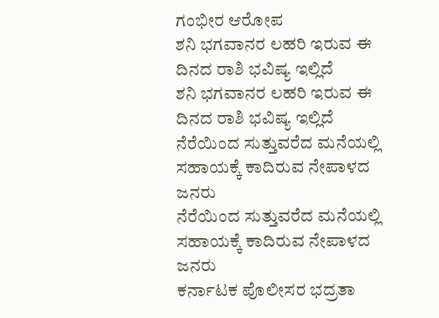ಗಂಭೀರ ಆರೋಪ
ಶನಿ ಭಗವಾನರ ಲಹರಿ ಇರುವ ಈ ದಿನದ ರಾಶಿ ಭವಿಷ್ಯ ಇಲ್ಲಿದೆ
ಶನಿ ಭಗವಾನರ ಲಹರಿ ಇರುವ ಈ ದಿನದ ರಾಶಿ ಭವಿಷ್ಯ ಇಲ್ಲಿದೆ
ನೆರೆಯಿಂದ ಸುತ್ತುವರೆದ ಮನೆಯಲ್ಲಿ ಸಹಾಯಕ್ಕೆ ಕಾದಿರುವ ನೇಪಾಳದ ಜನರು
ನೆರೆಯಿಂದ ಸುತ್ತುವರೆದ ಮನೆಯಲ್ಲಿ ಸಹಾಯಕ್ಕೆ ಕಾದಿರುವ ನೇಪಾಳದ ಜನರು
ಕರ್ನಾಟಕ ಪೊಲೀಸರ ಭದ್ರತಾ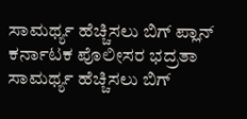ಸಾಮರ್ಥ್ಯ ಹೆಚ್ಚಿಸಲು ಬಿಗ್ ಪ್ಲಾನ್
ಕರ್ನಾಟಕ ಪೊಲೀಸರ ಭದ್ರತಾ ಸಾಮರ್ಥ್ಯ ಹೆಚ್ಚಿಸಲು ಬಿಗ್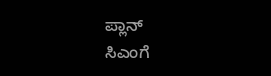ಪ್ಲಾನ್
ಸಿಎಂಗೆ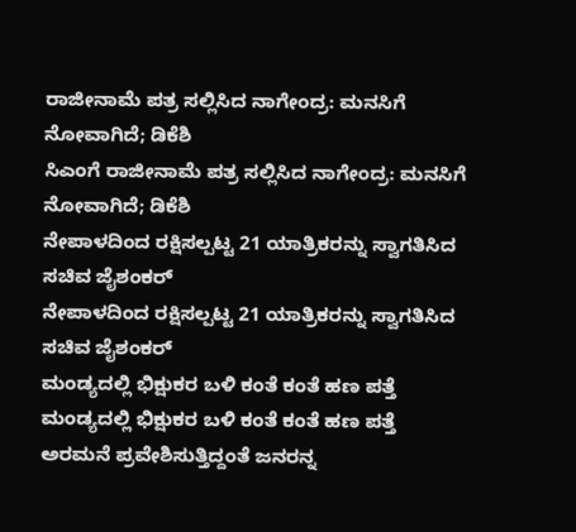ರಾಜೀನಾಮೆ ಪತ್ರ ಸಲ್ಲಿಸಿದ ನಾಗೇಂದ್ರ: ಮನಸಿಗೆ ನೋವಾಗಿದೆ; ಡಿಕೆಶಿ
ಸಿಎಂಗೆ ರಾಜೀನಾಮೆ ಪತ್ರ ಸಲ್ಲಿಸಿದ ನಾಗೇಂದ್ರ: ಮನಸಿಗೆ ನೋವಾಗಿದೆ; ಡಿಕೆಶಿ
ನೇಪಾಳದಿಂದ ರಕ್ಷಿಸಲ್ಪಟ್ಟ 21 ಯಾತ್ರಿಕರನ್ನು ಸ್ವಾಗತಿಸಿದ ಸಚಿವ ಜೈಶಂಕರ್
ನೇಪಾಳದಿಂದ ರಕ್ಷಿಸಲ್ಪಟ್ಟ 21 ಯಾತ್ರಿಕರನ್ನು ಸ್ವಾಗತಿಸಿದ ಸಚಿವ ಜೈಶಂಕರ್
ಮಂಡ್ಯದಲ್ಲಿ ಭಿಕ್ಷುಕರ ಬಳಿ ಕಂತೆ ಕಂತೆ ಹಣ ಪತ್ತೆ
ಮಂಡ್ಯದಲ್ಲಿ ಭಿಕ್ಷುಕರ ಬಳಿ ಕಂತೆ ಕಂತೆ ಹಣ ಪತ್ತೆ
ಅರಮನೆ ಪ್ರವೇಶಿಸುತ್ತಿದ್ದಂತೆ ಜನರನ್ನ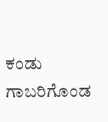ಕಂಡು ಗಾಬರಿಗೊಂಡ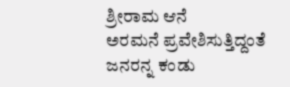ಶ್ರೀರಾಮ ಆನೆ
ಅರಮನೆ ಪ್ರವೇಶಿಸುತ್ತಿದ್ದಂತೆ ಜನರನ್ನ ಕಂಡು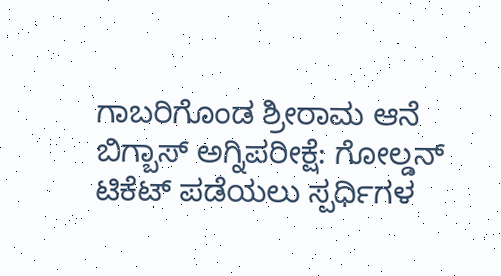ಗಾಬರಿಗೊಂಡ ಶ್ರೀರಾಮ ಆನೆ
ಬಿಗ್ಬಾಸ್ ಅಗ್ನಿಪರೀಕ್ಷೆ: ಗೋಲ್ಡನ್ ಟಿಕೆಟ್ ಪಡೆಯಲು ಸ್ಪರ್ಧಿಗಳ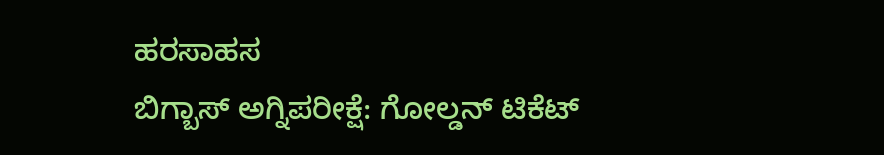ಹರಸಾಹಸ
ಬಿಗ್ಬಾಸ್ ಅಗ್ನಿಪರೀಕ್ಷೆ: ಗೋಲ್ಡನ್ ಟಿಕೆಟ್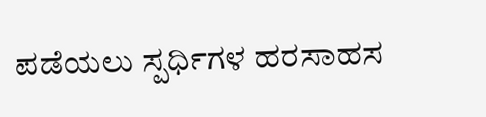ಪಡೆಯಲು ಸ್ಪರ್ಧಿಗಳ ಹರಸಾಹಸ